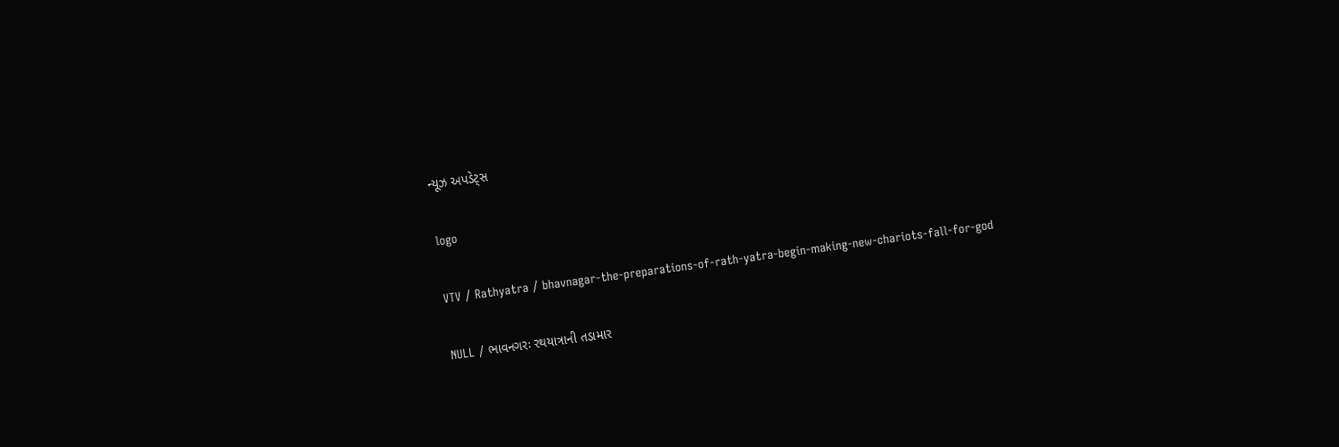ન્યૂઝ અપડેટ્સ

logo

VTV / Rathyatra / bhavnagar-the-preparations-of-rath-yatra-begin-making-new-chariots-fall-for-god

NULL / ભાવનગરઃ રથયાત્રાની તડામાર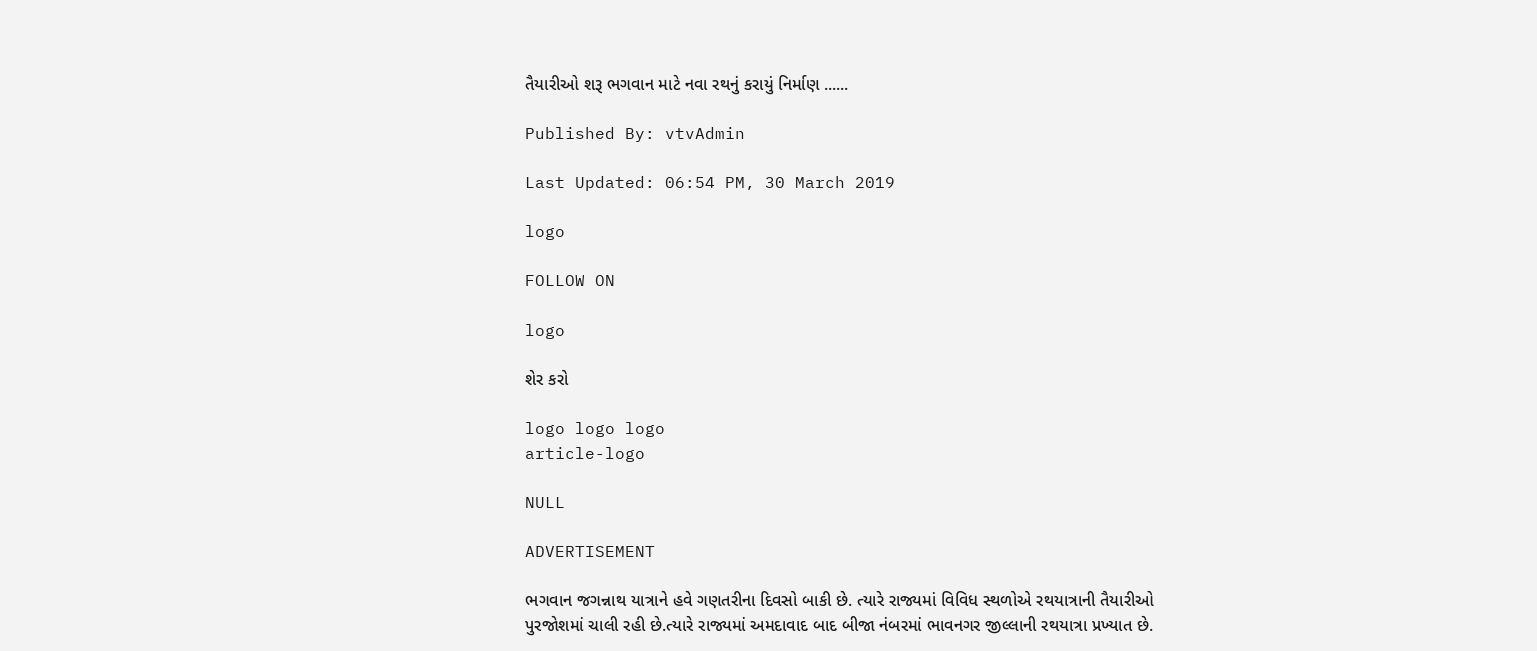તૈયારીઓ શરૂ ભગવાન માટે નવા રથનું કરાયું નિર્માણ ......

Published By: vtvAdmin

Last Updated: 06:54 PM, 30 March 2019

logo

FOLLOW ON

logo

શેર કરો

logo logo logo
article-logo

NULL

ADVERTISEMENT

ભગવાન જગન્નાથ યાત્રાને હવે ગણતરીના દિવસો બાકી છે. ત્યારે રાજ્યમાં વિવિધ સ્થળોએ રથયાત્રાની તૈયારીઓ પુરજોશમાં ચાલી રહી છે.ત્યારે રાજ્યમાં અમદાવાદ બાદ બીજા નંબરમાં ભાવનગર જીલ્લાની રથયાત્રા પ્રખ્યાત છે.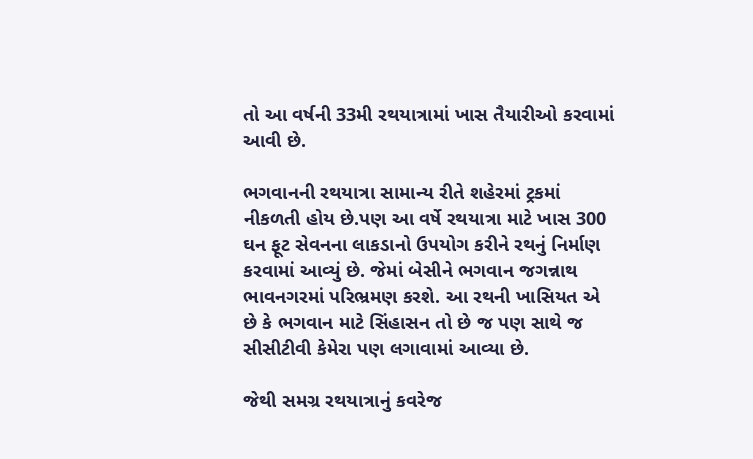તો આ વર્ષની 33મી રથયાત્રામાં ખાસ તૈયારીઓ કરવામાં આવી છે.

ભગવાનની રથયાત્રા સામાન્ય રીતે શહેરમાં ટ્રકમાં નીકળતી હોય છે.પણ આ વર્ષે રથયાત્રા માટે ખાસ 300 ઘન ફૂટ સેવનના લાકડાનો ઉપયોગ કરીને રથનું નિર્માણ કરવામાં આવ્યું છે. જેમાં બેસીને ભગવાન જગન્નાથ ભાવનગરમાં પરિભ્રમણ કરશે. આ રથની ખાસિયત એ છે કે ભગવાન માટે સિંહાસન તો છે જ પણ સાથે જ સીસીટીવી કેમેરા પણ લગાવામાં આવ્યા છે.

જેથી સમગ્ર રથયાત્રાનું કવરેજ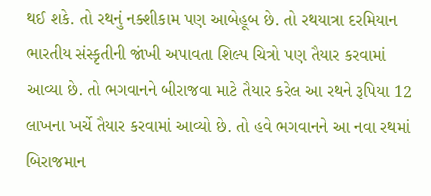થઈ શકે. તો રથનું નક્શીકામ પણ આબેહૂબ છે. તો રથયાત્રા દરમિયાન ભારતીય સંસ્કૃતીની જાંખી અપાવતા શિલ્પ ચિત્રો પણ તૈયાર કરવામાં આવ્યા છે. તો ભગવાનને બીરાજવા માટે તૈયાર કરેલ આ રથને રૂપિયા 12 લાખના ખર્ચે તૈયાર કરવામાં આવ્યો છે. તો હવે ભગવાનને આ નવા રથમાં બિરાજમાન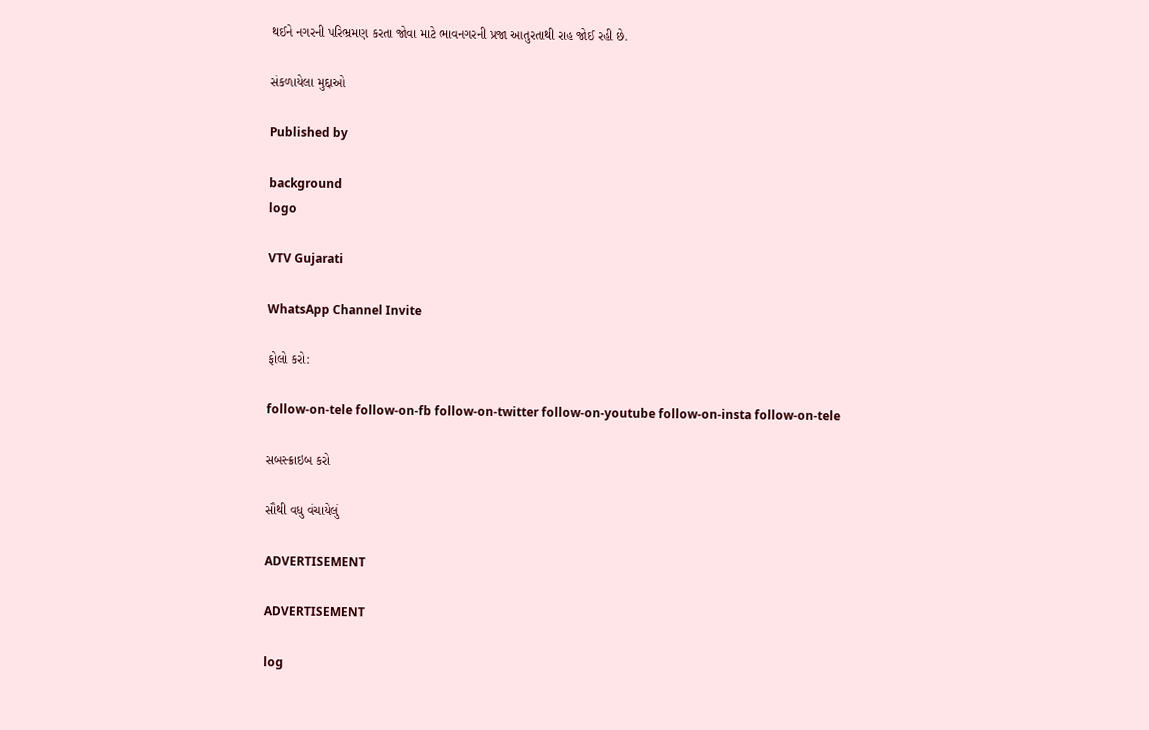થઈને નગરની પરિભ્રમણ કરતા જોવા માટે ભાવનગરની પ્રજા આતુરતાથી રાહ જોઈ રહી છે.

સંકળાયેલા મુદ્દાઓ

Published by

background
logo

VTV Gujarati

WhatsApp Channel Invite

ફોલો કરો:

follow-on-tele follow-on-fb follow-on-twitter follow-on-youtube follow-on-insta follow-on-tele

સબસ્ક્રાઇબ કરો

સૌથી વધુ વંચાયેલું

ADVERTISEMENT

ADVERTISEMENT

log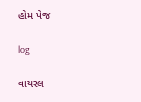હોમ પેજ

log

વાયરલ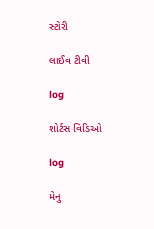સ્ટોરી

લાઈવ ટીવી

log

શોર્ટસ વિડિઓ

log

મેનુ